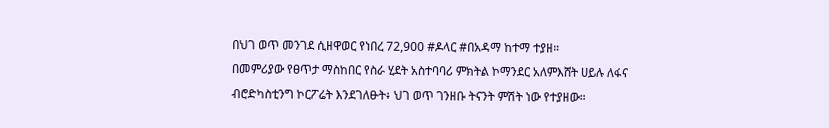በህገ ወጥ መንገደ ሲዘዋወር የነበረ 72,900 #ዶላር #በአዳማ ከተማ ተያዘ።
በመምሪያው የፀጥታ ማስከበር የስራ ሂደት አስተባባሪ ምክትል ኮማንደር አለምእሸት ሀይሉ ለፋና ብሮድካስቲንግ ኮርፖሬት እንደገለፁት፥ ህገ ወጥ ገንዘቡ ትናንት ምሽት ነው የተያዘው።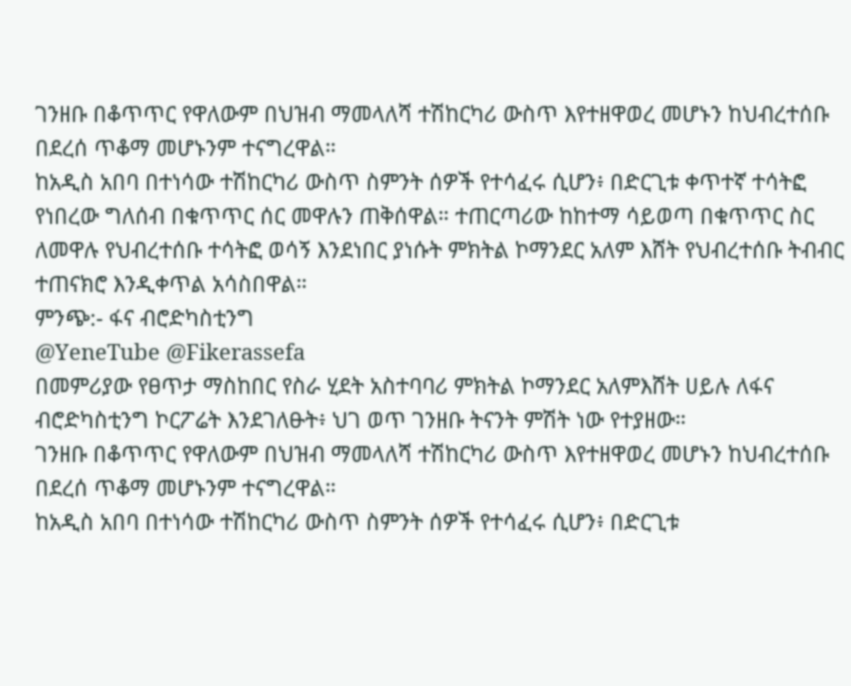ገንዘቡ በቆጥጥር የዋለውም በህዝብ ማመላለሻ ተሽከርካሪ ውስጥ እየተዘዋወረ መሆኑን ከህብረተሰቡ በደረሰ ጥቆማ መሆኑንም ተናግረዋል።
ከአዲስ አበባ በተነሳው ተሽከርካሪ ውስጥ ስምንት ሰዎች የተሳፈሩ ሲሆን፥ በድርጊቱ ቀጥተኛ ተሳትፎ የነበረው ግለሰብ በቁጥጥር ሰር መዋሉን ጠቅሰዋል። ተጠርጣሪው ከከተማ ሳይወጣ በቁጥጥር ስር ለመዋሉ የህብረተሰቡ ተሳትፎ ወሳኝ እንደነበር ያነሱት ምክትል ኮማንደር አለም እሸት የህብረተሰቡ ትብብር ተጠናክሮ እንዲቀጥል አሳስበዋል።
ምንጭ:- ፋና ብሮድካስቲንግ
@YeneTube @Fikerassefa
በመምሪያው የፀጥታ ማስከበር የስራ ሂደት አስተባባሪ ምክትል ኮማንደር አለምእሸት ሀይሉ ለፋና ብሮድካስቲንግ ኮርፖሬት እንደገለፁት፥ ህገ ወጥ ገንዘቡ ትናንት ምሽት ነው የተያዘው።
ገንዘቡ በቆጥጥር የዋለውም በህዝብ ማመላለሻ ተሽከርካሪ ውስጥ እየተዘዋወረ መሆኑን ከህብረተሰቡ በደረሰ ጥቆማ መሆኑንም ተናግረዋል።
ከአዲስ አበባ በተነሳው ተሽከርካሪ ውስጥ ስምንት ሰዎች የተሳፈሩ ሲሆን፥ በድርጊቱ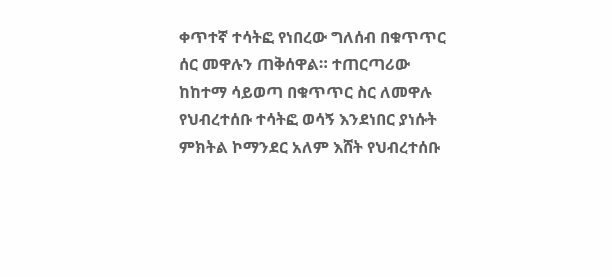ቀጥተኛ ተሳትፎ የነበረው ግለሰብ በቁጥጥር ሰር መዋሉን ጠቅሰዋል። ተጠርጣሪው ከከተማ ሳይወጣ በቁጥጥር ስር ለመዋሉ የህብረተሰቡ ተሳትፎ ወሳኝ እንደነበር ያነሱት ምክትል ኮማንደር አለም እሸት የህብረተሰቡ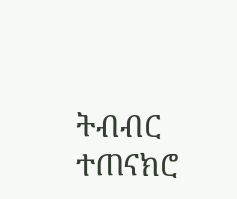ትብብር ተጠናክሮ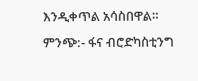እንዲቀጥል አሳስበዋል።
ምንጭ:- ፋና ብሮድካስቲንግ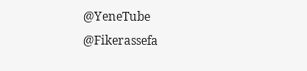@YeneTube @Fikerassefa